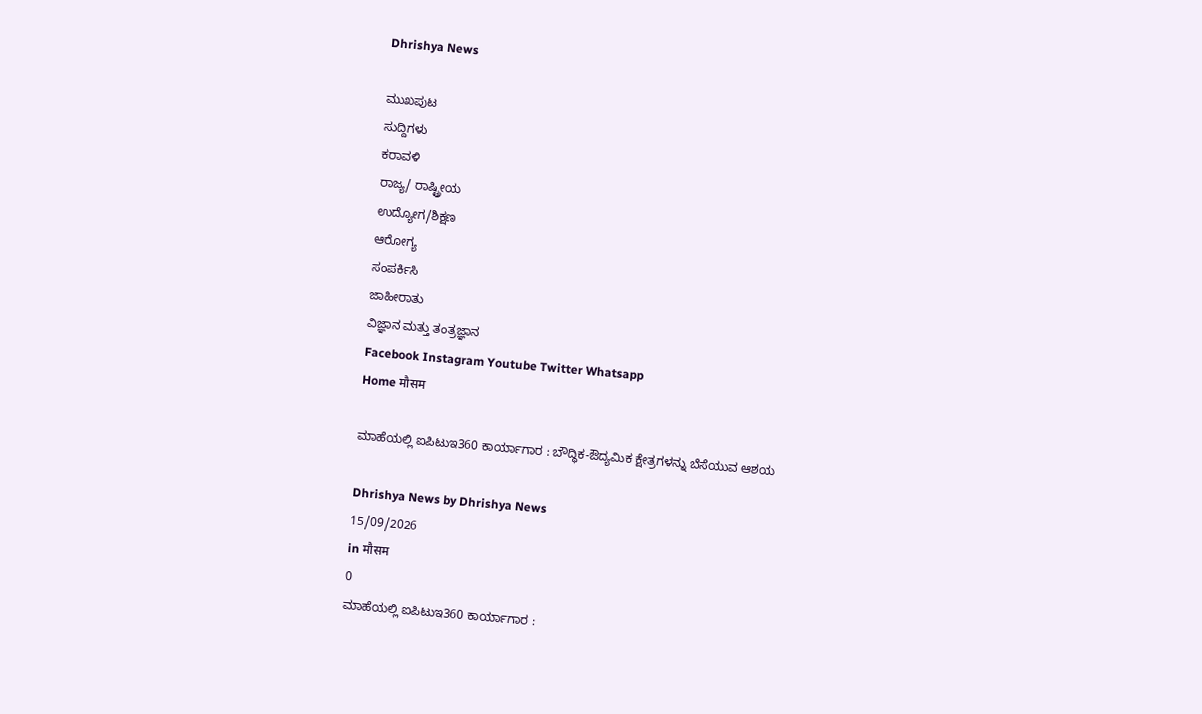Dhrishya News

ಮುಖಪುಟ
ಸುದ್ದಿಗಳು
ಕರಾವಳಿ
ರಾಜ್ಯ/ ರಾಷ್ಟ್ರೀಯ
ಉದ್ಯೋಗ/ಶಿಕ್ಷಣ
ಆರೋಗ್ಯ
ಸಂಪರ್ಕಿಸಿ
ಜಾಹೀರಾತು
ವಿಜ್ಞಾನ ಮತ್ತು ತಂತ್ರಜ್ಞಾನ
Facebook Instagram Youtube Twitter Whatsapp
Home मौसम

ಮಾಹೆಯಲ್ಲಿ ಐಪಿಟುಇ360 ಕಾರ್ಯಾಗಾರ : ಬೌದ್ಧಿಕ-ಔದ್ಯಮಿಕ ಕ್ಷೇತ್ರಗಳನ್ನು ಬೆಸೆಯುವ ಆಶಯ

Dhrishya News by Dhrishya News
15/09/2026
in मौसम
0
ಮಾಹೆಯಲ್ಲಿ ಐಪಿಟುಇ360 ಕಾರ್ಯಾಗಾರ :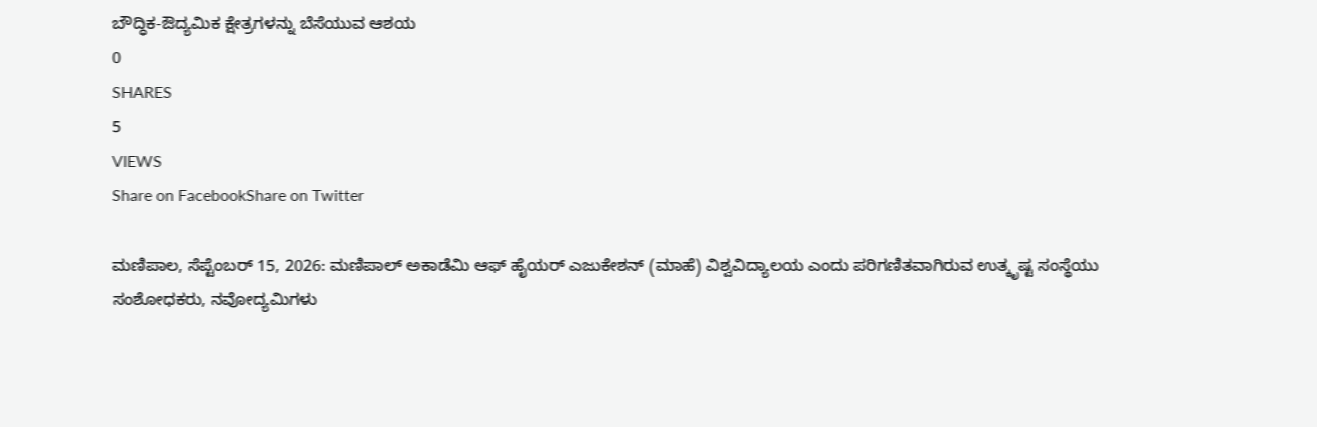ಬೌದ್ಧಿಕ-ಔದ್ಯಮಿಕ ಕ್ಷೇತ್ರಗಳನ್ನು ಬೆಸೆಯುವ ಆಶಯ
0
SHARES
5
VIEWS
Share on FacebookShare on Twitter

ಮಣಿಪಾಲ, ಸೆಪ್ಟೆಂಬರ್ 15, 2026: ಮಣಿಪಾಲ್ ಅಕಾಡೆಮಿ ಆಫ್ ಹೈಯರ್ ಎಜುಕೇಶನ್ (ಮಾಹೆ) ವಿಶ್ವವಿದ್ಯಾಲಯ ಎಂದು ಪರಿಗಣಿತವಾಗಿರುವ ಉತ್ಕೃಷ್ಟ ಸಂಸ್ಥೆಯು ಸಂಶೋಧಕರು, ನವೋದ್ಯಮಿಗಳು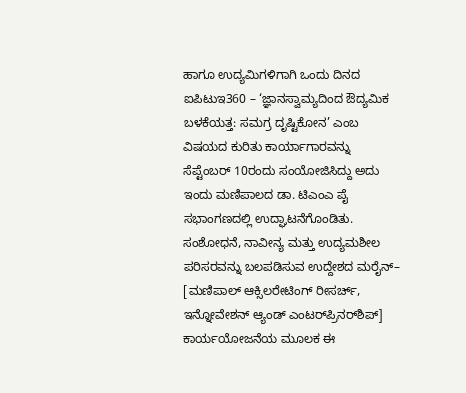ಹಾಗೂ ಉದ್ಯಮಿಗಳಿಗಾಗಿ ಒಂದು ದಿನದ ಐಪಿಟುಇ360 – ‘ಜ್ಞಾನಸ್ವಾಮ್ಯದಿಂದ ಔದ್ಯಮಿಕ ಬಳಕೆಯತ್ತ: ಸಮಗ್ರ ದೃಷ್ಟಿಕೋನ’ ಎಂಬ ವಿಷಯದ ಕುರಿತು ಕಾರ್ಯಾಗಾರವನ್ನು ಸೆಪ್ಟೆಂಬರ್ 10ರಂದು ಸಂಯೋಜಿಸಿದ್ದು ಅದು ಇಂದು ಮಣಿಪಾಲದ ಡಾ. ಟಿಎಂಎ ಪೈ ಸಭಾಂಗಣದಲ್ಲಿ ಉದ್ಘಾಟನೆಗೊಂಡಿತು. ಸಂಶೋಧನೆ, ನಾವೀನ್ಯ ಮತ್ತು ಉದ್ಯಮಶೀಲ ಪರಿಸರವನ್ನು ಬಲಪಡಿಸುವ ಉದ್ದೇಶದ ಮರೈನ್– [ಮಣಿಪಾಲ್‌ ಆಕ್ಸಿಲರೇಟಿಂಗ್‌ ರೀಸರ್ಚ್‌, ಇನ್ನೋವೇಶನ್‌ ಆ್ಯಂಡ್‌ ಎಂಟರ್‌ಪ್ರಿನರ್‌ಶಿಪ್‌] ಕಾರ್ಯಯೋಜನೆಯ ಮೂಲಕ ಈ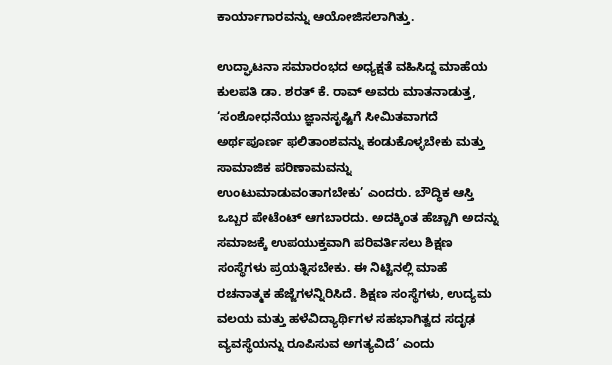ಕಾರ್ಯಾಗಾರವನ್ನು ಆಯೋಜಿಸಲಾಗಿತ್ತು.

ಉದ್ಘಾಟನಾ ಸಮಾರಂಭದ ಅಧ್ಯಕ್ಷತೆ ವಹಿಸಿದ್ದ ಮಾಹೆಯ ಕುಲಪತಿ ಡಾ. ಶರತ್ ಕೆ. ರಾವ್ ಅವರು ಮಾತನಾಡುತ್ತ, ‘ಸಂಶೋಧನೆಯು ಜ್ಞಾನಸೃಷ್ಟಿಗೆ ಸೀಮಿತವಾಗದೆ ಅರ್ಥಪೂರ್ಣ ಫಲಿತಾಂಶವನ್ನು ಕಂಡುಕೊಳ್ಳಬೇಕು ಮತ್ತು ಸಾಮಾಜಿಕ ಪರಿಣಾಮವನ್ನು ಉಂಟುಮಾಡುವಂತಾಗಬೇಕು’ ಎಂದರು. ಬೌದ್ಧಿಕ ಆಸ್ತಿ ಒಬ್ಬರ ಪೇಟೆಂಟ್‌ ಆಗಬಾರದು. ಅದಕ್ಕಿಂತ ಹೆಚ್ಚಾಗಿ ಅದನ್ನು ಸಮಾಜಕ್ಕೆ ಉಪಯುಕ್ತವಾಗಿ ಪರಿವರ್ತಿಸಲು ಶಿಕ್ಷಣ ಸಂಸ್ಥೆಗಳು ಪ್ರಯತ್ನಿಸಬೇಕು. ಈ ನಿಟ್ಟಿನಲ್ಲಿ ಮಾಹೆ ರಚನಾತ್ಮಕ ಹೆಜ್ಜೆಗಳನ್ನಿರಿಸಿದೆ. ಶಿಕ್ಷಣ ಸಂಸ್ಥೆಗಳು, ಉದ್ಯಮ ವಲಯ ಮತ್ತು ಹಳೆವಿದ್ಯಾರ್ಥಿಗಳ ಸಹಭಾಗಿತ್ವದ ಸದೃಢ ವ್ಯವಸ್ಥೆಯನ್ನು ರೂಪಿಸುವ ಅಗತ್ಯವಿದೆ’ ಎಂದು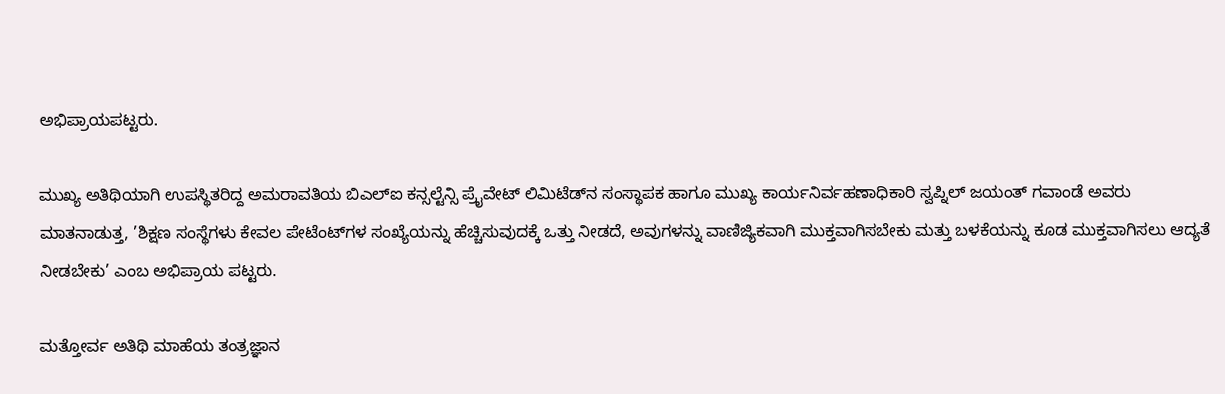ಅಭಿಪ್ರಾಯಪಟ್ಟರು.

ಮುಖ್ಯ ಅತಿಥಿಯಾಗಿ ಉಪಸ್ಥಿತರಿದ್ದ ಅಮರಾವತಿಯ ಬಿಎಲ್‌ಐ ಕನ್ಸಲ್ಟೆನ್ಸಿ ಪ್ರೈವೇಟ್ ಲಿಮಿಟೆಡ್‌ನ ಸಂಸ್ಥಾಪಕ ಹಾಗೂ ಮುಖ್ಯ ಕಾರ್ಯನಿರ್ವಹಣಾಧಿಕಾರಿ ಸ್ವಪ್ನಿಲ್ ಜಯಂತ್ ಗವಾಂಡೆ ಅವರು ಮಾತನಾಡುತ್ತ, ’ಶಿಕ್ಷಣ ಸಂಸ್ಥೆಗಳು ಕೇವಲ ಪೇಟೆಂಟ್‌ಗಳ ಸಂಖ್ಯೆಯನ್ನು ಹೆಚ್ಚಿಸುವುದಕ್ಕೆ ಒತ್ತು ನೀಡದೆ, ಅವುಗಳನ್ನು ವಾಣಿಜ್ಯಿಕವಾಗಿ ಮುಕ್ತವಾಗಿಸಬೇಕು ಮತ್ತು ಬಳಕೆಯನ್ನು ಕೂಡ ಮುಕ್ತವಾಗಿಸಲು ಆದ್ಯತೆ ನೀಡಬೇಕು’ ಎಂಬ ಅಭಿಪ್ರಾಯ ಪಟ್ಟರು.

ಮತ್ತೋರ್ವ ಅತಿಥಿ ಮಾಹೆಯ ತಂತ್ರಜ್ಞಾನ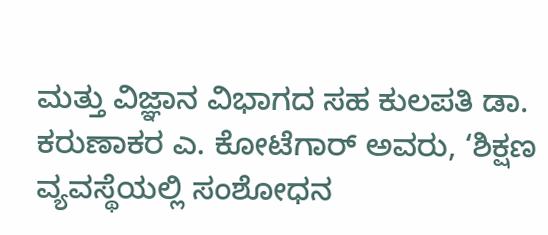ಮತ್ತು ವಿಜ್ಞಾನ ವಿಭಾಗದ ಸಹ ಕುಲಪತಿ ಡಾ. ಕರುಣಾಕರ ಎ. ಕೋಟೆಗಾರ್ ಅವರು, ‘ಶಿಕ್ಷಣ ವ್ಯವಸ್ಥೆಯಲ್ಲಿ ಸಂಶೋಧನ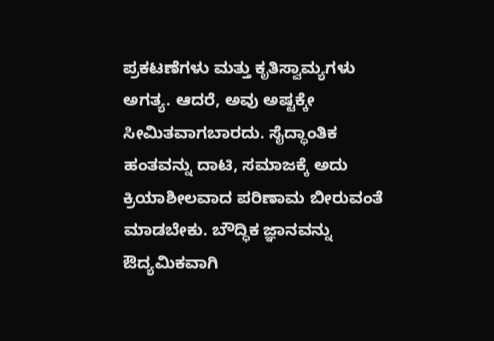ಪ್ರಕಟಣೆಗಳು ಮತ್ತು ಕೃತಿಸ್ವಾಮ್ಯಗಳು ಅಗತ್ಯ. ಆದರೆ, ಅವು ಅಷ್ಟಕ್ಕೇ ಸೀಮಿತವಾಗಬಾರದು. ಸೈದ್ಧಾಂತಿಕ ಹಂತವನ್ನು ದಾಟಿ, ಸಮಾಜಕ್ಕೆ ಅದು ಕ್ರಿಯಾಶೀಲವಾದ ಪರಿಣಾಮ ಬೀರುವಂತೆ ಮಾಡಬೇಕು. ಬೌದ್ಧಿಕ ಜ್ಞಾನವನ್ನು ಔದ್ಯಮಿಕವಾಗಿ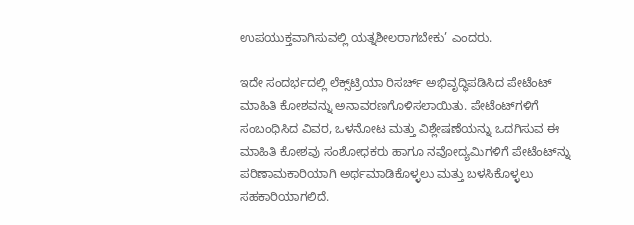ಉಪಯುಕ್ತವಾಗಿಸುವಲ್ಲಿ ಯತ್ನಶೀಲರಾಗಬೇಕು’ ಎಂದರು.

ಇದೇ ಸಂದರ್ಭದಲ್ಲಿ ಲೆಕ್ಸ್‌ಟ್ರಿಯಾ ರಿಸರ್ಚ್ ಅಭಿವೃದ್ಧಿಪಡಿಸಿದ ಪೇಟೆಂಟ್ ಮಾಹಿತಿ ಕೋಶವನ್ನು ಅನಾವರಣಗೊಳಿಸಲಾಯಿತು. ಪೇಟೆಂಟ್‌ಗಳಿಗೆ ಸಂಬಂಧಿಸಿದ ವಿವರ, ಒಳನೋಟ ಮತ್ತು ವಿಶ್ಲೇಷಣೆಯನ್ನು ಒದಗಿಸುವ ಈ ಮಾಹಿತಿ ಕೋಶವು ಸಂಶೋಧಕರು ಹಾಗೂ ನವೋದ್ಯಮಿಗಳಿಗೆ ಪೇಟೆಂಟ್‌ನ್ನು ಪರಿಣಾಮಕಾರಿಯಾಗಿ ಅರ್ಥಮಾಡಿಕೊಳ್ಳಲು ಮತ್ತು ಬಳಸಿಕೊಳ್ಳಲು ಸಹಕಾರಿಯಾಗಲಿದೆ.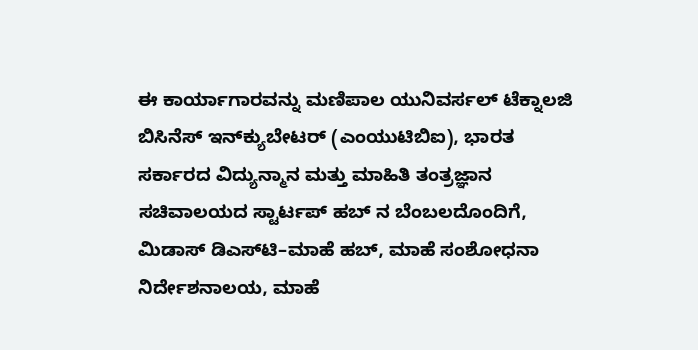ಈ ಕಾರ್ಯಾಗಾರವನ್ನು ಮಣಿಪಾಲ ಯುನಿವರ್ಸಲ್ ಟೆಕ್ನಾಲಜಿ ಬಿಸಿನೆಸ್ ಇನ್‌ಕ್ಯುಬೇಟರ್ (ಎಂಯುಟಿಬಿಐ), ಭಾರತ ಸರ್ಕಾರದ ವಿದ್ಯುನ್ಮಾನ ಮತ್ತು ಮಾಹಿತಿ ತಂತ್ರಜ್ಞಾನ ಸಚಿವಾಲಯದ ಸ್ಟಾರ್ಟಪ್ ಹಬ್ ನ ಬೆಂಬಲದೊಂದಿಗೆ, ಮಿಡಾಸ್ ಡಿಎಸ್‌ಟಿ–ಮಾಹೆ ಹಬ್, ಮಾಹೆ ಸಂಶೋಧನಾ ನಿರ್ದೇಶನಾಲಯ, ಮಾಹೆ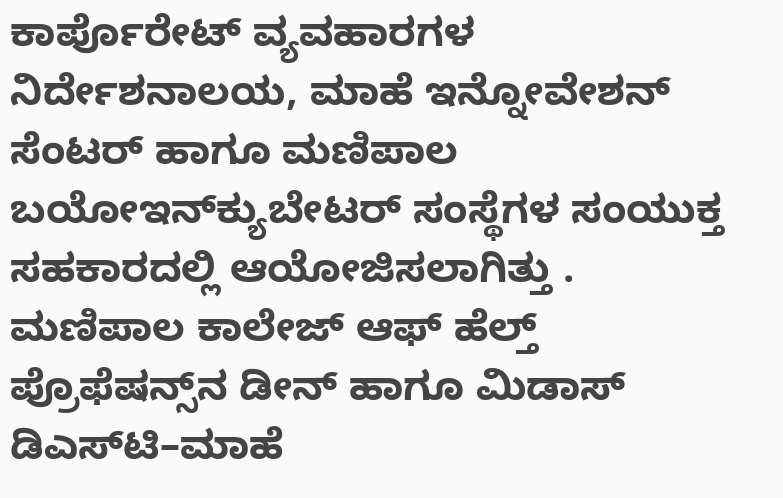ಕಾರ್ಪೊರೇಟ್ ವ್ಯವಹಾರಗಳ ನಿರ್ದೇಶನಾಲಯ, ಮಾಹೆ ಇನ್ನೋವೇಶನ್ ಸೆಂಟರ್ ಹಾಗೂ ಮಣಿಪಾಲ ಬಯೋಇನ್‌ಕ್ಯುಬೇಟರ್ ಸಂಸ್ಥೆಗಳ ಸಂಯುಕ್ತ ಸಹಕಾರದಲ್ಲಿ ಆಯೋಜಿಸಲಾಗಿತ್ತು .
ಮಣಿಪಾಲ ಕಾಲೇಜ್ ಆಫ್ ಹೆಲ್ತ್ ಪ್ರೊಫೆಷನ್ಸ್‌ನ ಡೀನ್ ಹಾಗೂ ಮಿಡಾಸ್ ಡಿಎಸ್‌ಟಿ–ಮಾಹೆ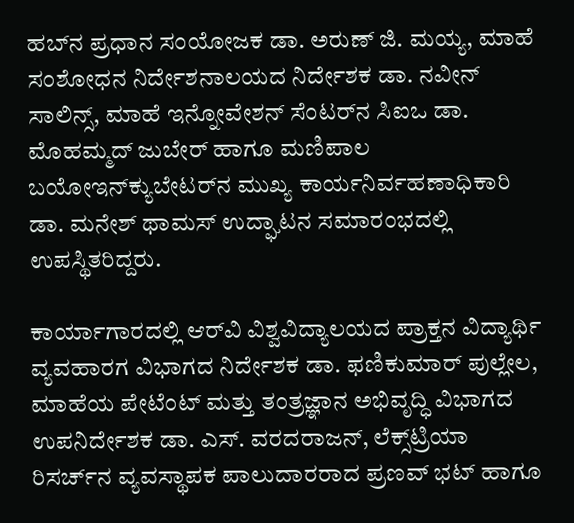ಹಬ್‌ನ ಪ್ರಧಾನ ಸಂಯೋಜಕ ಡಾ. ಅರುಣ್ ಜಿ. ಮಯ್ಯ, ಮಾಹೆ ಸಂಶೋಧನ ನಿರ್ದೇಶನಾಲಯದ ನಿರ್ದೇಶಕ ಡಾ. ನವೀನ್ ಸಾಲಿನ್ಸ್, ಮಾಹೆ ಇನ್ನೋವೇಶನ್ ಸೆಂಟರ್‌ನ ಸಿಐಒ ಡಾ. ಮೊಹಮ್ಮದ್ ಜುಬೇರ್ ಹಾಗೂ ಮಣಿಪಾಲ ಬಯೋಇನ್‌ಕ್ಯುಬೇಟರ್‌ನ ಮುಖ್ಯ ಕಾರ್ಯನಿರ್ವಹಣಾಧಿಕಾರಿ ಡಾ. ಮನೇಶ್ ಥಾಮಸ್ ಉದ್ಘಾಟನ ಸಮಾರಂಭದಲ್ಲಿ ಉಪಸ್ಥಿತರಿದ್ದರು.

ಕಾರ್ಯಾಗಾರದಲ್ಲಿ ಆರ್‌ವಿ ವಿಶ್ವವಿದ್ಯಾಲಯದ ಪ್ರಾಕ್ತನ ವಿದ್ಯಾರ್ಥಿ ವ್ಯವಹಾರಗ ವಿಭಾಗದ ನಿರ್ದೇಶಕ ಡಾ. ಫಣಿಕುಮಾರ್ ಪುಲ್ಲೇಲ, ಮಾಹೆಯ ಪೇಟೆಂಟ್‌ ಮತ್ತು ತಂತ್ರಜ್ಞಾನ ಅಭಿವೃದ್ಧಿ ವಿಭಾಗದ ಉಪನಿರ್ದೇಶಕ ಡಾ. ಎಸ್. ವರದರಾಜನ್, ಲೆಕ್ಸ್‌ಟ್ರಿಯಾ ರಿಸರ್ಚ್‌ನ ವ್ಯವಸ್ಥಾಪಕ ಪಾಲುದಾರರಾದ ಪ್ರಣವ್ ಭಟ್ ಹಾಗೂ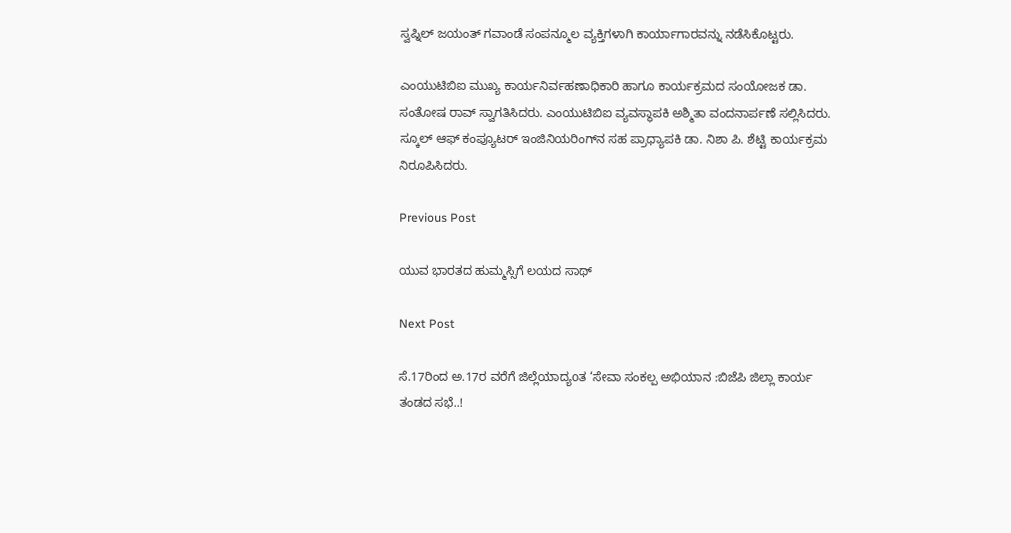ಸ್ವಪ್ನಿಲ್ ಜಯಂತ್ ಗವಾಂಡೆ ಸಂಪನ್ಮೂಲ ವ್ಯಕ್ತಿಗಳಾಗಿ ಕಾರ್ಯಾಗಾರವನ್ನು ನಡೆಸಿಕೊಟ್ಟರು.

ಎಂಯುಟಿಬಿಐ ಮುಖ್ಯ ಕಾರ್ಯನಿರ್ವಹಣಾಧಿಕಾರಿ ಹಾಗೂ ಕಾರ್ಯಕ್ರಮದ ಸಂಯೋಜಕ ಡಾ. ಸಂತೋಷ ರಾವ್ ಸ್ವಾಗತಿಸಿದರು. ಎಂಯುಟಿಬಿಐ ವ್ಯವಸ್ಥಾಪಕಿ ಅಶ್ಮಿತಾ ವಂದನಾರ್ಪಣೆ ಸಲ್ಲಿಸಿದರು. ಸ್ಕೂಲ್ ಆಫ್ ಕಂಪ್ಯೂಟರ್ ಇಂಜಿನಿಯರಿಂಗ್‌ನ ಸಹ ಪ್ರಾಧ್ಯಾಪಕಿ ಡಾ. ನಿಶಾ ಪಿ. ಶೆಟ್ಟಿ ಕಾರ್ಯಕ್ರಮ ನಿರೂಪಿಸಿದರು.

Previous Post

ಯುವ ಭಾರತದ ಹುಮ್ಮಸ್ಸಿಗೆ ಲಯದ ಸಾಥ್

Next Post

ಸೆ.17ರಿಂದ ಅ.17ರ ವರೆಗೆ ಜಿಲ್ಲೆಯಾದ್ಯoತ ‘ಸೇವಾ ಸಂಕಲ್ಪ ಅಭಿಯಾನ :ಬಿಜೆಪಿ ಜಿಲ್ಲಾ ಕಾರ್ಯ ತಂಡದ ಸಭೆ..!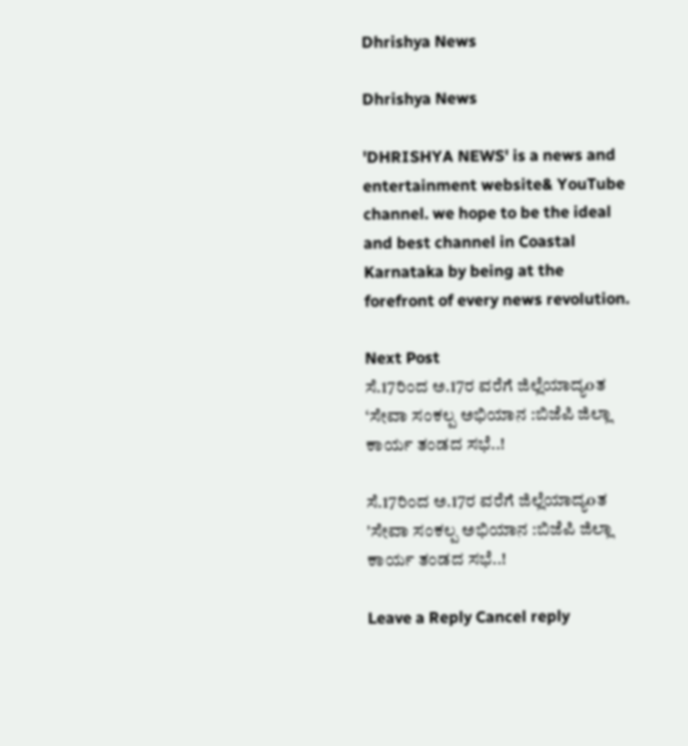Dhrishya News

Dhrishya News

'DHRISHYA NEWS' is a news and entertainment website& YouTube channel. we hope to be the ideal and best channel in Coastal Karnataka by being at the forefront of every news revolution.

Next Post
ಸೆ.17ರಿಂದ ಅ.17ರ ವರೆಗೆ ಜಿಲ್ಲೆಯಾದ್ಯoತ ‘ಸೇವಾ ಸಂಕಲ್ಪ ಅಭಿಯಾನ :ಬಿಜೆಪಿ ಜಿಲ್ಲಾ ಕಾರ್ಯ ತಂಡದ ಸಭೆ..!

ಸೆ.17ರಿಂದ ಅ.17ರ ವರೆಗೆ ಜಿಲ್ಲೆಯಾದ್ಯoತ 'ಸೇವಾ ಸಂಕಲ್ಪ ಅಭಿಯಾನ :ಬಿಜೆಪಿ ಜಿಲ್ಲಾ ಕಾರ್ಯ ತಂಡದ ಸಭೆ..!

Leave a Reply Cancel reply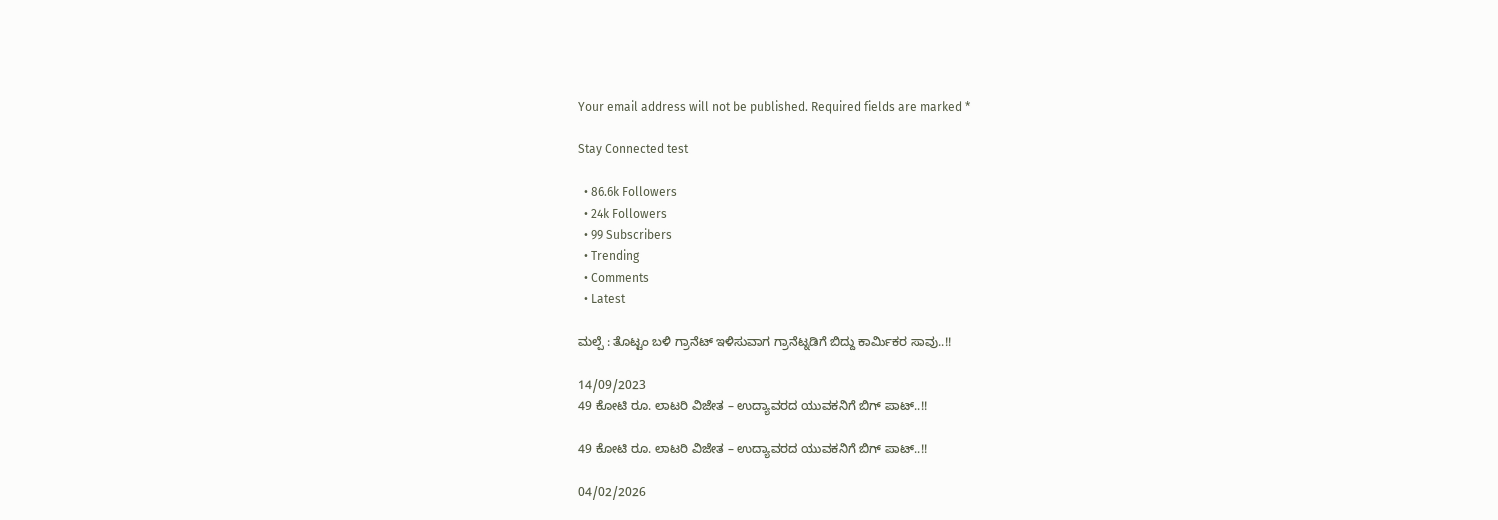Your email address will not be published. Required fields are marked *

Stay Connected test

  • 86.6k Followers
  • 24k Followers
  • 99 Subscribers
  • Trending
  • Comments
  • Latest

ಮಲ್ಪೆ : ತೊಟ್ಟಂ ಬಳಿ ಗ್ರಾನೆಟ್ ಇಳಿಸುವಾಗ ಗ್ರಾನೆಟ್ನಡಿಗೆ ಬಿದ್ದು ಕಾರ್ಮಿಕರ ಸಾವು..!!

14/09/2023
49 ಕೋಟಿ ರೂ. ಲಾಟರಿ ವಿಜೇತ – ಉದ್ಯಾವರದ ಯುವಕನಿಗೆ ಬಿಗ್ ಪಾಟ್..!!

49 ಕೋಟಿ ರೂ. ಲಾಟರಿ ವಿಜೇತ – ಉದ್ಯಾವರದ ಯುವಕನಿಗೆ ಬಿಗ್ ಪಾಟ್..!!

04/02/2026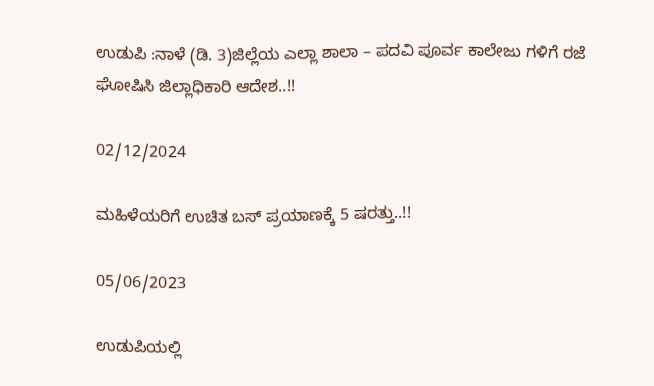ಉಡುಪಿ :ನಾಳೆ (ಡಿ. 3)ಜಿಲ್ಲೆಯ ಎಲ್ಲಾ ಶಾಲಾ – ಪದವಿ ಪೂರ್ವ ಕಾಲೇಜು ಗಳಿಗೆ ರಜೆ ಘೋಷಿಸಿ ಜಿಲ್ಲಾಧಿಕಾರಿ ಆದೇಶ..!!

02/12/2024

ಮಹಿಳೆಯರಿಗೆ ಉಚಿತ ಬಸ್ ಪ್ರಯಾಣಕ್ಕೆ 5 ಷರತ್ತು..!!

05/06/2023

ಉಡುಪಿಯಲ್ಲಿ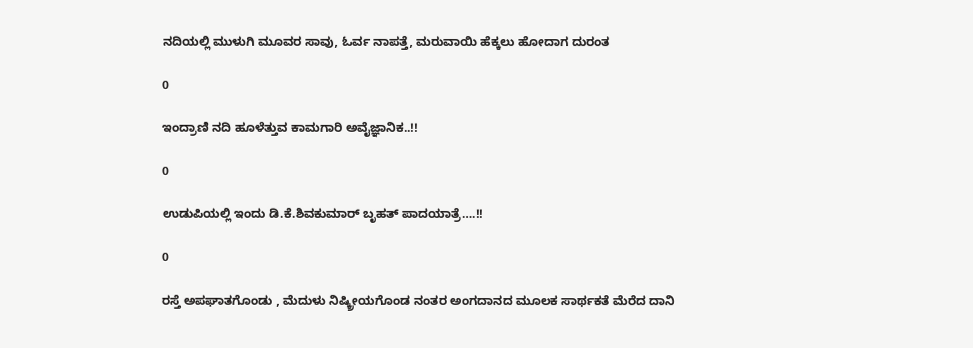ನದಿಯಲ್ಲಿ ಮುಳುಗಿ ಮೂವರ ಸಾವು, ಓರ್ವ ನಾಪತ್ತೆ, ಮರುವಾಯಿ ಹೆಕ್ಕಲು ಹೋದಾಗ ದುರಂತ

0

ಇಂದ್ರಾಣಿ ನದಿ ಹೂಳೆತ್ತುವ ಕಾಮಗಾರಿ ಅವೈಜ್ಞಾನಿಕ..!!

0

ಉಡುಪಿಯಲ್ಲಿ ಇಂದು ಡಿ.ಕೆ.ಶಿವಕುಮಾರ್‌ ಬೃಹತ್ ಪಾದಯಾತ್ರೆ….!!

0

ರಸ್ತೆ ಅಪಘಾತಗೊಂಡು , ಮೆದುಳು ನಿಷ್ಕ್ರೀಯಗೊಂಡ ನಂತರ ಅಂಗದಾನದ ಮೂಲಕ ಸಾರ್ಥಕತೆ ಮೆರೆದ ದಾನಿ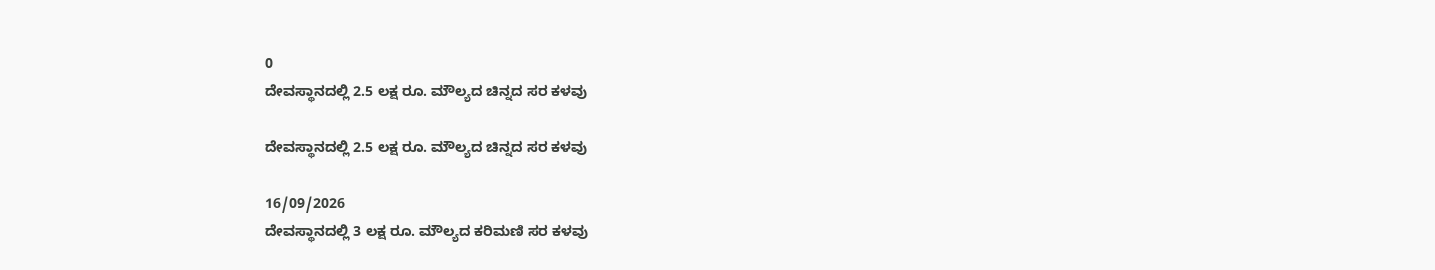0
ದೇವಸ್ಥಾನದಲ್ಲಿ 2.5 ಲಕ್ಷ ರೂ. ಮೌಲ್ಯದ ಚಿನ್ನದ ಸರ ಕಳವು

ದೇವಸ್ಥಾನದಲ್ಲಿ 2.5 ಲಕ್ಷ ರೂ. ಮೌಲ್ಯದ ಚಿನ್ನದ ಸರ ಕಳವು

16/09/2026
ದೇವಸ್ಥಾನದಲ್ಲಿ 3 ಲಕ್ಷ ರೂ. ಮೌಲ್ಯದ ಕರಿಮಣಿ ಸರ ಕಳವು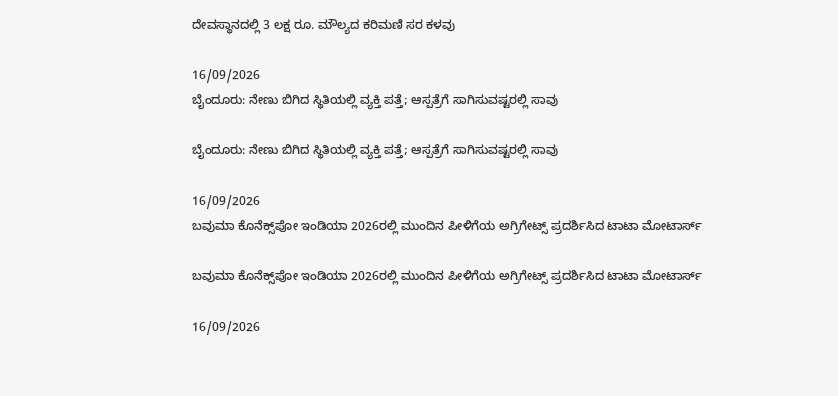ದೇವಸ್ಥಾನದಲ್ಲಿ 3 ಲಕ್ಷ ರೂ. ಮೌಲ್ಯದ ಕರಿಮಣಿ ಸರ ಕಳವು

16/09/2026
ಬೈಂದೂರು: ನೇಣು ಬಿಗಿದ ಸ್ಥಿತಿಯಲ್ಲಿ ವ್ಯಕ್ತಿ ಪತ್ತೆ; ಆಸ್ಪತ್ರೆಗೆ ಸಾಗಿಸುವಷ್ಟರಲ್ಲಿ ಸಾವು

ಬೈಂದೂರು: ನೇಣು ಬಿಗಿದ ಸ್ಥಿತಿಯಲ್ಲಿ ವ್ಯಕ್ತಿ ಪತ್ತೆ; ಆಸ್ಪತ್ರೆಗೆ ಸಾಗಿಸುವಷ್ಟರಲ್ಲಿ ಸಾವು

16/09/2026
ಬವುಮಾ ಕೊನೆಕ್ಸ್‌ಪೋ ಇಂಡಿಯಾ 2026ರಲ್ಲಿ ಮುಂದಿನ ಪೀಳಿಗೆಯ ಅಗ್ರಿಗೇಟ್ಸ್ ಪ್ರದರ್ಶಿಸಿದ ಟಾಟಾ ಮೋಟಾರ್ಸ್

ಬವುಮಾ ಕೊನೆಕ್ಸ್‌ಪೋ ಇಂಡಿಯಾ 2026ರಲ್ಲಿ ಮುಂದಿನ ಪೀಳಿಗೆಯ ಅಗ್ರಿಗೇಟ್ಸ್ ಪ್ರದರ್ಶಿಸಿದ ಟಾಟಾ ಮೋಟಾರ್ಸ್

16/09/2026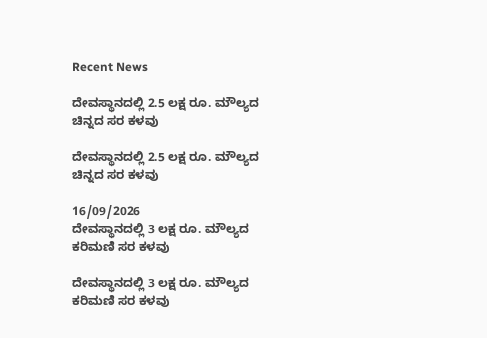Recent News

ದೇವಸ್ಥಾನದಲ್ಲಿ 2.5 ಲಕ್ಷ ರೂ. ಮೌಲ್ಯದ ಚಿನ್ನದ ಸರ ಕಳವು

ದೇವಸ್ಥಾನದಲ್ಲಿ 2.5 ಲಕ್ಷ ರೂ. ಮೌಲ್ಯದ ಚಿನ್ನದ ಸರ ಕಳವು

16/09/2026
ದೇವಸ್ಥಾನದಲ್ಲಿ 3 ಲಕ್ಷ ರೂ. ಮೌಲ್ಯದ ಕರಿಮಣಿ ಸರ ಕಳವು

ದೇವಸ್ಥಾನದಲ್ಲಿ 3 ಲಕ್ಷ ರೂ. ಮೌಲ್ಯದ ಕರಿಮಣಿ ಸರ ಕಳವು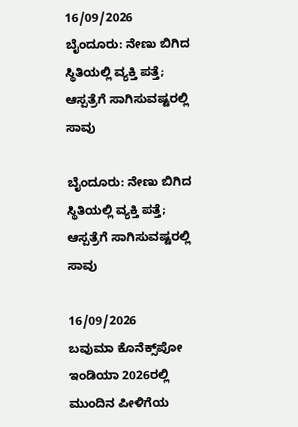16/09/2026
ಬೈಂದೂರು: ನೇಣು ಬಿಗಿದ ಸ್ಥಿತಿಯಲ್ಲಿ ವ್ಯಕ್ತಿ ಪತ್ತೆ; ಆಸ್ಪತ್ರೆಗೆ ಸಾಗಿಸುವಷ್ಟರಲ್ಲಿ ಸಾವು

ಬೈಂದೂರು: ನೇಣು ಬಿಗಿದ ಸ್ಥಿತಿಯಲ್ಲಿ ವ್ಯಕ್ತಿ ಪತ್ತೆ; ಆಸ್ಪತ್ರೆಗೆ ಸಾಗಿಸುವಷ್ಟರಲ್ಲಿ ಸಾವು

16/09/2026
ಬವುಮಾ ಕೊನೆಕ್ಸ್‌ಪೋ ಇಂಡಿಯಾ 2026ರಲ್ಲಿ ಮುಂದಿನ ಪೀಳಿಗೆಯ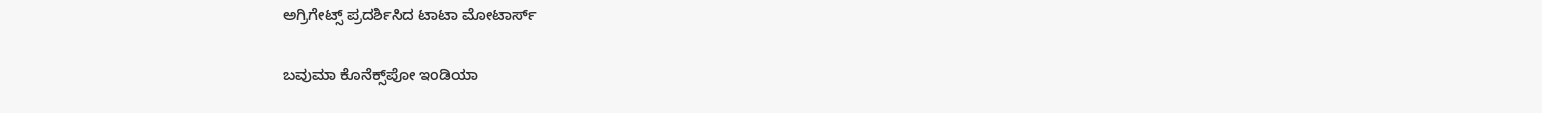ಅಗ್ರಿಗೇಟ್ಸ್ ಪ್ರದರ್ಶಿಸಿದ ಟಾಟಾ ಮೋಟಾರ್ಸ್

ಬವುಮಾ ಕೊನೆಕ್ಸ್‌ಪೋ ಇಂಡಿಯಾ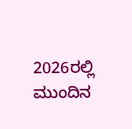2026ರಲ್ಲಿ ಮುಂದಿನ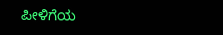ಪೀಳಿಗೆಯ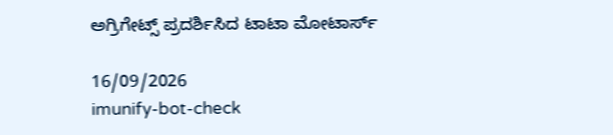ಅಗ್ರಿಗೇಟ್ಸ್ ಪ್ರದರ್ಶಿಸಿದ ಟಾಟಾ ಮೋಟಾರ್ಸ್

16/09/2026
imunify-bot-check